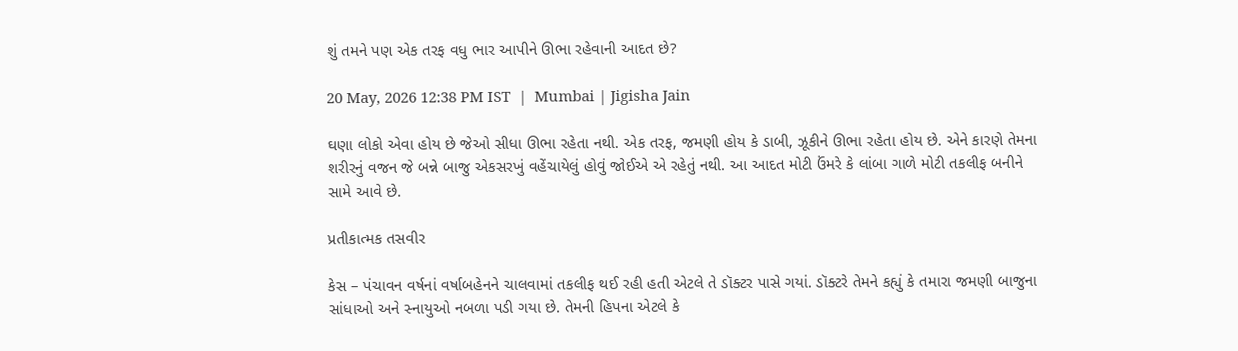શું તમને પણ એક તરફ વધુ ભાર આપીને ઊભા રહેવાની આદત છે?

20 May, 2026 12:38 PM IST  |  Mumbai | Jigisha Jain

ઘણા લોકો એવા હોય છે જેઓ સીધા ઊભા રહેતા નથી. એક તરફ, જમણી હોય કે ડાબી, ઝૂકીને ઊભા રહેતા હોય છે. એને કારણે તેમના શરીરનું વજન જે બન્ને બાજુ એકસરખું વહેંચાયેલું હોવું જોઈએ એ રહેતું નથી. આ આદત મોટી ઉંમરે કે લાંબા ગાળે મોટી તકલીફ બનીને સામે આવે છે.

પ્રતીકાત્મક તસવીર

કેસ – પંચાવન વર્ષનાં વર્ષાબહેનને ચાલવામાં તકલીફ થઈ રહી હતી એટલે તે ડૉક્ટર પાસે ગયાં. ડૉક્ટરે તેમને કહ્યું કે તમારા જમણી બાજુના સાંધાઓ અને સ્નાયુઓ નબળા પડી ગયા છે. તેમની હિપના એટલે કે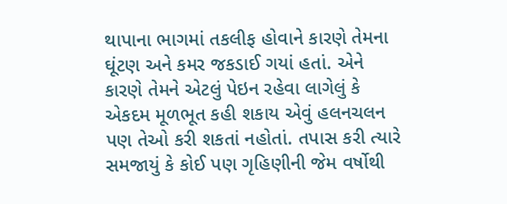થાપાના ભાગમાં તકલીફ હોવાને કારણે તેમના ઘૂંટણ અને કમર જકડાઈ ગયાં હતાં. એને કારણે તેમને એટલું પેઇન રહેવા લાગેલું કે એકદમ મૂળભૂત કહી શકાય એવું હલનચલન પણ તેઓ કરી શકતાં નહોતાં. તપાસ કરી ત્યારે સમજાયું કે કોઈ પણ ગૃહિણીની જેમ વર્ષોથી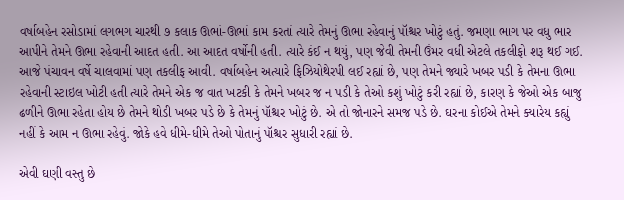વર્ષાબહેન રસોડામાં લગભગ ચારથી ૭ કલાક ઊભાં-ઊભાં કામ કરતાં ત્યારે તેમનું ઊભા રહેવાનું પૉશ્ચર ખોટું હતું. જમણા ભાગ પર વધુ ભાર આપીને તેમને ઊભા રહેવાની આદત હતી. આ આદત વર્ષોની હતી. ત્યારે કંઈ ન થયું, પણ જેવી તેમની ઉંમર વધી એટલે તકલીફો શરૂ થઈ ગઈ. આજે પંચાવન વર્ષે ચાલવામાં પણ તકલીફ આવી. વર્ષાબહેન અત્યારે ફિઝિયોથેરપી લઈ રહ્યાં છે, પણ તેમને જ્યારે ખબર પડી કે તેમના ઊભા રહેવાની સ્ટાઇલ ખોટી હતી ત્યારે તેમને એક જ વાત ખટકી કે તેમને ખબર જ ન પડી કે તેઓ કશું ખોટું કરી રહ્યાં છે, કારણ કે જેઓ એક બાજુ ઢળીને ઊભા રહેતા હોય છે તેમને થોડી ખબર પડે છે કે તેમનું પૉશ્ચર ખોટું છે. એ તો જોનારને સમજ પડે છે. ઘરના કોઈએ તેમને ક્યારેય કહ્યું નહીં કે આમ ન ઊભા રહેવું. જોકે હવે ધીમે-ધીમે તેઓ પોતાનું પૉશ્ચર સુધારી રહ્યાં છે.

એવી ઘણી વસ્તુ છે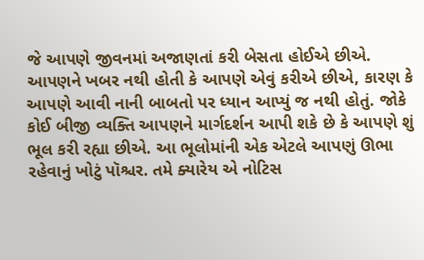જે આપણે જીવનમાં અજાણતાં કરી બેસતા હોઈએ છીએ. આપણને ખબર નથી હોતી કે આપણે એવું કરીએ છીએ, કારણ કે આપણે આવી નાની બાબતો પર ધ્યાન આપ્યું જ નથી હોતું. જોકે કોઈ બીજી વ્યક્તિ આપણને માર્ગદર્શન આપી શકે છે કે આપણે શું ભૂલ કરી રહ્યા છીએ. આ ભૂલોમાંની એક એટલે આપણું ઊભા રહેવાનું ખોટું પૉશ્ચર. તમે ક્યારેય એ નોટિસ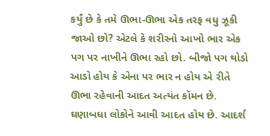કર્યું છે કે તમે ઊભા-ઊભા એક તરફ વધુ ઝૂકી જાઓ છો? એટલે કે શરીરનો આખો ભાર એક પગ પર નાખીને ઊભા રહો છો. બીજો પગ થોડો આડો હોય કે એના પર ભાર ન હોય એ રીતે ઊભા રહેવાની આદત અત્યંત કૉમન છે. ઘણાબધા લોકોને આવી આદત હોય છે. આદર્શ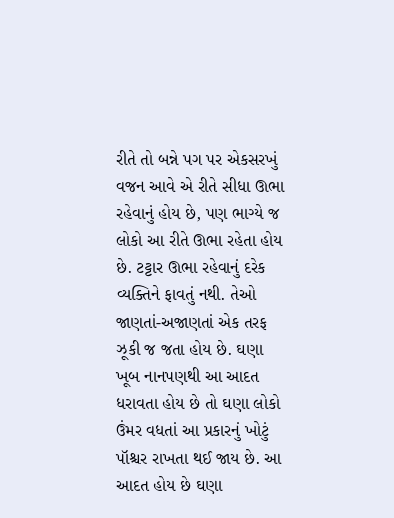રીતે તો બન્ને પગ પર એકસરખું વજન આવે એ રીતે સીધા ઊભા રહેવાનું હોય છે, પણ ભાગ્યે જ લોકો આ રીતે ઊભા રહેતા હોય છે. ટટ્ટાર ઊભા રહેવાનું દરેક વ્યક્તિને ફાવતું નથી. તેઓ જાણતાં-અજાણતાં એક તરફ ઝૂકી જ જતા હોય છે. ઘણા ખૂબ નાનપણથી આ આદત ધરાવતા હોય છે તો ઘણા લોકો ઉંમર વધતાં આ પ્રકારનું ખોટું પૉશ્ચર રાખતા થઈ જાય છે. આ આદત હોય છે ઘણા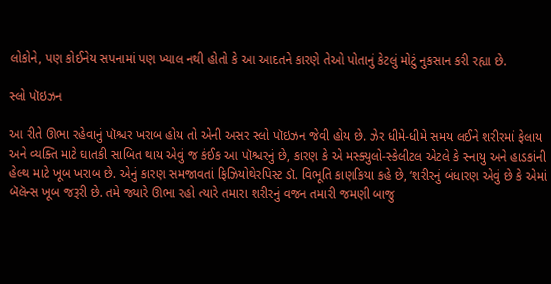લોકોને, પણ કોઈનેય સપનામાં પણ ખ્યાલ નથી હોતો કે આ આદતને કારણે તેઓ પોતાનું કેટલું મોટું નુકસાન કરી રહ્યા છે.

સ્લો પૉઇઝન

આ રીતે ઊભા રહેવાનું પૉશ્ચર ખરાબ હોય તો એની અસર સ્લો પૉઇઝન જેવી હોય છે. ઝેર ધીમે-ધીમે સમય લઈને શરીરમાં ફેલાય અને વ્યક્તિ માટે ઘાતકી સાબિત થાય એવું જ કંઈક આ પૉશ્ચરનું છે, કારણ કે એ મસ્ક્યુલો-સ્કેલીટલ એટલે કે સ્નાયુ અને હાડકાંની હેલ્થ માટે ખૂબ ખરાબ છે. એનું કારણ સમજાવતાં ફિઝિયોથેરપિસ્ટ ડૉ. વિભૂતિ કાણકિયા કહે છે, ‘શરીરનું બંધારણ એવું છે કે એમાં બૅલૅન્સ ખૂબ જરૂરી છે. તમે જ્યારે ઊભા રહો ત્યારે તમારા શરીરનું વજન તમારી જમણી બાજુ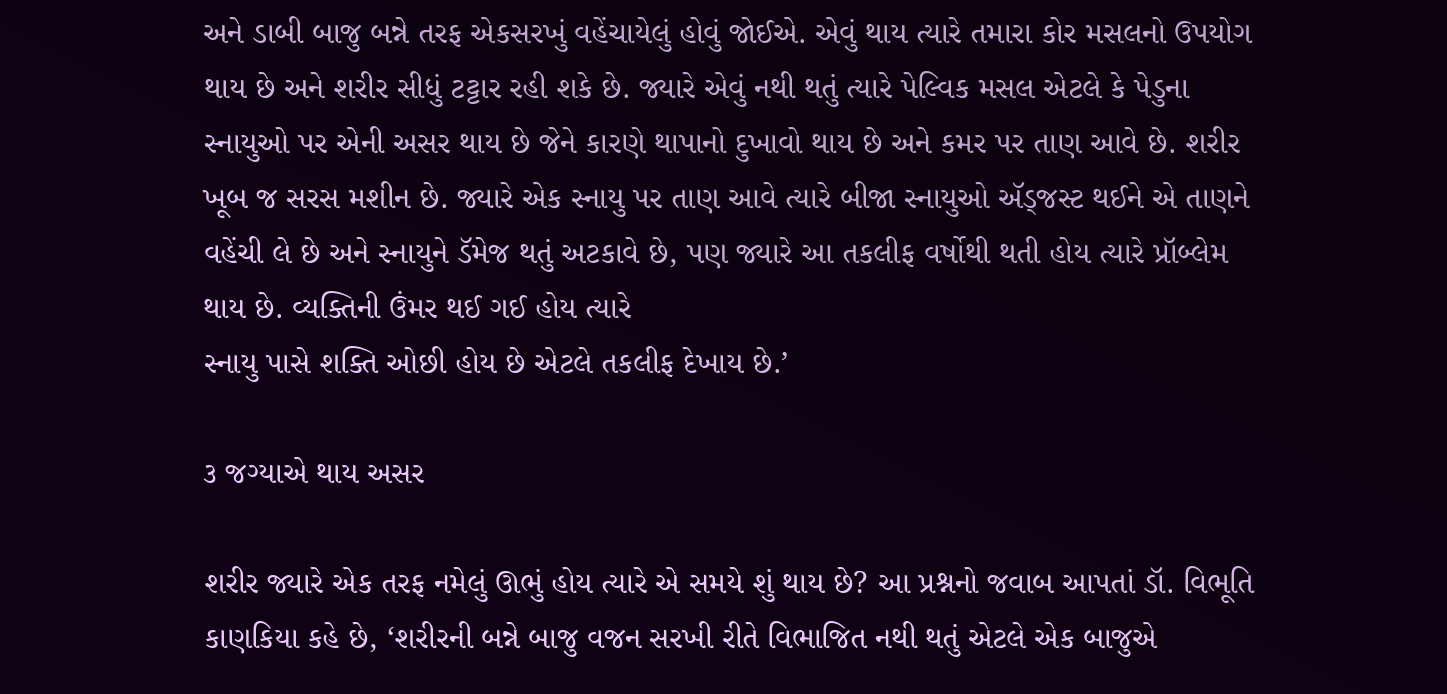અને ડાબી બાજુ બન્ને તરફ એકસરખું વહેંચાયેલું હોવું જોઈએ. એવું થાય ત્યારે તમારા કોર મસલનો ઉપયોગ થાય છે અને શરીર સીધું ટટ્ટાર રહી શકે છે. જ્યારે એવું નથી થતું ત્યારે પેલ્વિક મસલ એટલે કે પેડુના સ્નાયુઓ પર એની અસર થાય છે જેને કારણે થાપાનો દુખાવો થાય છે અને કમર પર તાણ આવે છે. શરીર ખૂબ જ સરસ મશીન છે. જ્યારે એક સ્નાયુ પર તાણ આવે ત્યારે બીજા સ્નાયુઓ ઍડ્જસ્ટ થઈને એ તાણને વહેંચી લે છે અને સ્નાયુને ડૅમેજ થતું અટકાવે છે, પણ જ્યારે આ તકલીફ વર્ષોથી થતી હોય ત્યારે પ્રૉબ્લેમ થાય છે. વ્યક્તિની ઉંમર થઈ ગઈ હોય ત્યારે
સ્નાયુ પાસે શક્તિ ઓછી હોય છે એટલે તકલીફ દેખાય છે.’

૩ જગ્યાએ થાય અસર

શરીર જ્યારે એક તરફ નમેલું ઊભું હોય ત્યારે એ સમયે શું થાય છે? આ પ્રશ્નનો જવાબ આપતાં ડૉ. વિભૂતિ કાણકિયા કહે છે, ‘શરીરની બન્ને બાજુ વજન સરખી રીતે વિભાજિત નથી થતું એટલે એક બાજુએ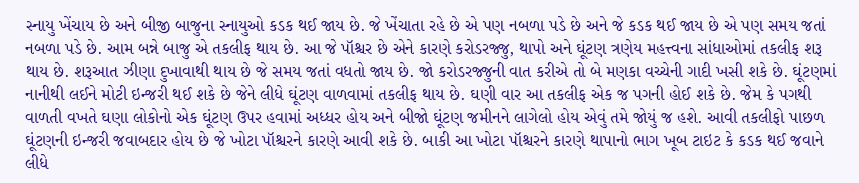સ્નાયુ ખેંચાય છે અને બીજી બાજુના સ્નાયુઓ કડક થઈ જાય છે. જે ખેંચાતા રહે છે એ પણ નબળા પડે છે અને જે કડક થઈ જાય છે એ પણ સમય જતાં નબળા પડે છે. આમ બન્ને બાજુ એ તકલીફ થાય છે. આ જે પૉશ્ચર છે એને કારણે કરોડરજ્જુ, થાપો અને ઘૂંટણ ત્રણેય મહત્ત્વના સાંધાઓમાં તકલીફ શરૂ થાય છે. શરૂઆત ઝીણા દુખાવાથી થાય છે જે સમય જતાં વધતો જાય છે. જો કરોડરજ્જુની વાત કરીએ તો બે મણકા વચ્ચેની ગાદી ખસી શકે છે. ઘૂંટણમાં નાનીથી લઈને મોટી ઇન્જરી થઈ શકે છે જેને લીધે ઘૂંટણ વાળવામાં તકલીફ થાય છે. ઘણી વાર આ તકલીફ એક જ પગની હોઈ શકે છે. જેમ કે પગથી વાળતી વખતે ઘણા લોકોનો એક ઘૂંટણ ઉપર હવામાં અધ્ધર હોય અને બીજો ઘૂંટણ જમીનને લાગેલો હોય એવું તમે જોયું જ હશે. આવી તકલીફો પાછળ ઘૂંટણની ઇન્જરી જવાબદાર હોય છે જે ખોટા પૉશ્ચરને કારણે આવી શકે છે. બાકી આ ખોટા પૉશ્ચરને કારણે થાપાનો ભાગ ખૂબ ટાઇટ કે કડક થઈ જવાને લીધે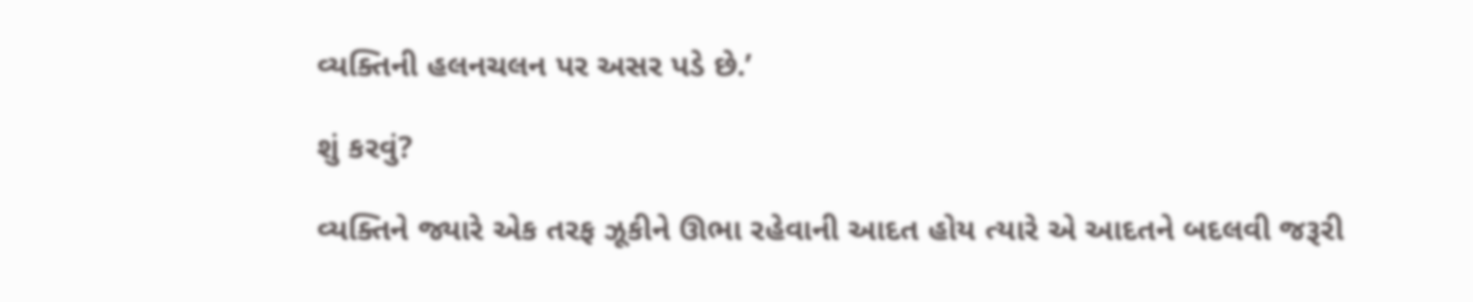વ્યક્તિની હલનચલન પર અસર પડે છે.’

શું કરવું?

વ્યક્તિને જ્યારે એક તરફ ઝૂકીને ઊભા રહેવાની આદત હોય ત્યારે એ આદતને બદલવી જરૂરી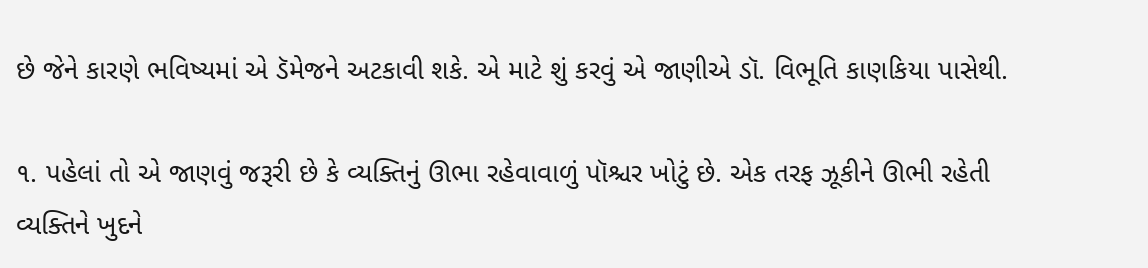છે જેને કારણે ભવિષ્યમાં એ ડૅમેજને અટકાવી શકે. એ માટે શું કરવું એ જાણીએ ડૉ. વિભૂતિ કાણકિયા પાસેથી.

૧. પહેલાં તો એ જાણવું જરૂરી છે કે વ્યક્તિનું ઊભા રહેવાવાળું પૉશ્ચર ખોટું છે. એક તરફ ઝૂકીને ઊભી રહેતી વ્યક્તિને ખુદને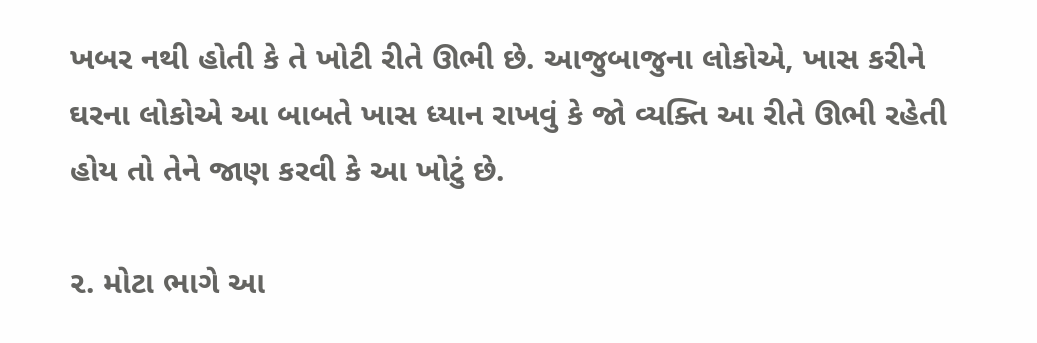ખબર નથી હોતી કે તે ખોટી રીતે ઊભી છે. આજુબાજુના લોકોએ, ખાસ કરીને ઘરના લોકોએ આ બાબતે ખાસ ધ્યાન રાખવું કે જો વ્યક્તિ આ રીતે ઊભી રહેતી હોય તો તેને જાણ કરવી કે આ ખોટું છે.

૨. મોટા ભાગે આ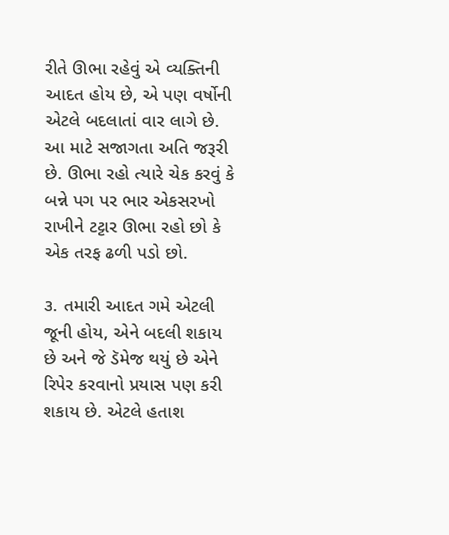રીતે ઊભા રહેવું એ વ્યક્તિની આદત હોય છે, એ પણ વર્ષોની એટલે બદલાતાં વાર લાગે છે. આ માટે સજાગતા અતિ જરૂરી છે. ઊભા રહો ત્યારે ચેક કરવું કે બન્ને પગ પર ભાર એકસરખો રાખીને ટટ્ટાર ઊભા રહો છો કે એક તરફ ઢળી પડો છો.

૩. તમારી આદત ગમે એટલી જૂની હોય, એને બદલી શકાય છે અને જે ડૅમેજ થયું છે એને રિપેર કરવાનો પ્રયાસ પણ કરી શકાય છે. એટલે હતાશ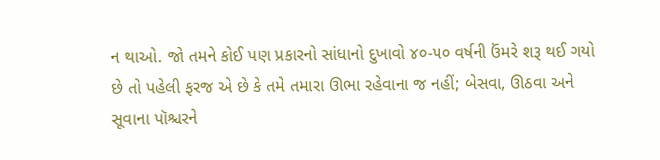ન થાઓ. જો તમને કોઈ પણ પ્રકારનો સાંધાનો દુખાવો ૪૦-૫૦ વર્ષની ઉંમરે શરૂ થઈ ગયો છે તો પહેલી ફરજ એ છે કે તમે તમારા ઊભા રહેવાના જ નહીં; બેસવા, ઊઠવા અને સૂવાના પૉશ્ચરને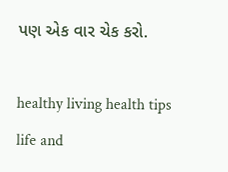પણ એક વાર ચેક કરો.

healthy living health tips life and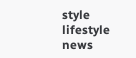style lifestyle news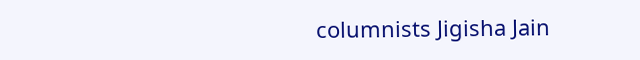columnists Jigisha Jain